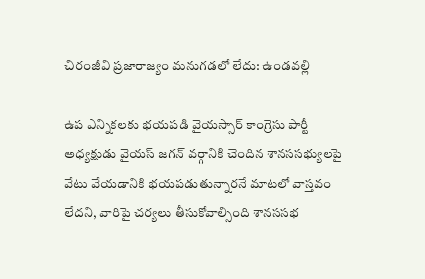చిరంజీవి ప్రజారాజ్యం మనుగడలో లేదు: ఉండవల్లి

ఉప ఎన్నికలకు భయపడి వైయస్సార్ కాంగ్రెసు పార్టీ అధ్యక్షుడు వైయస్ జగన్ వర్గానికి చెందిన శానససభ్యులపై వేటు వేయడానికి భయపడుతున్నారనే మాటలో వాస్తవం లేదని, వారిపై చర్యలు తీసుకోవాల్సింది శానససభ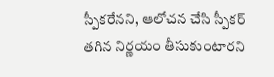స్పీకరేనని, ఆలోచన చేసి స్పీకర్ తగిన నిర్ణయం తీసుకుంటారని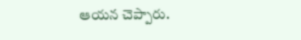ఆయన చెప్పారు.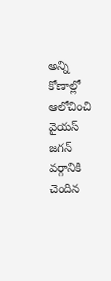అన్ని కోణాల్లో ఆలోచించి వైయస్ జగన్ వర్గానికి చెందిన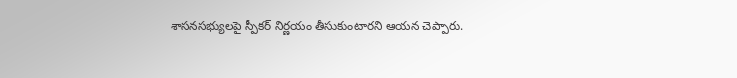శాసనసభ్యులపై స్పీకర్ నిర్ణయం తీసుకుంటారని ఆయన చెప్పారు.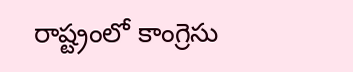రాష్ట్రంలో కాంగ్రెసు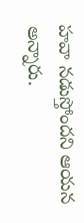హవా నడుస్తోందని ఆయన అన్నారు.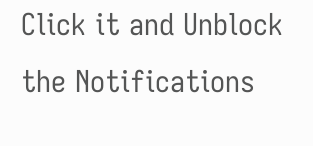Click it and Unblock the Notifications